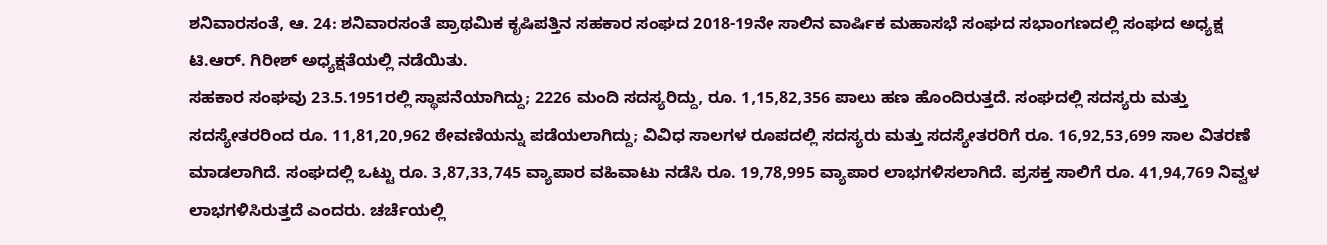ಶನಿವಾರಸಂತೆ, ಆ. 24: ಶನಿವಾರಸಂತೆ ಪ್ರಾಥಮಿಕ ಕೃಷಿಪತ್ತಿನ ಸಹಕಾರ ಸಂಘದ 2018-19ನೇ ಸಾಲಿನ ವಾರ್ಷಿಕ ಮಹಾಸಭೆ ಸಂಘದ ಸಭಾಂಗಣದಲ್ಲಿ ಸಂಘದ ಅಧ್ಯಕ್ಷ ಟಿ.ಆರ್. ಗಿರೀಶ್ ಅಧ್ಯಕ್ಷತೆಯಲ್ಲಿ ನಡೆಯಿತು.
ಸಹಕಾರ ಸಂಘವು 23.5.1951ರಲ್ಲಿ ಸ್ಥಾಪನೆಯಾಗಿದ್ದು; 2226 ಮಂದಿ ಸದಸ್ಯರಿದ್ದು, ರೂ. 1,15,82,356 ಪಾಲು ಹಣ ಹೊಂದಿರುತ್ತದೆ. ಸಂಘದಲ್ಲಿ ಸದಸ್ಯರು ಮತ್ತು ಸದಸ್ಯೇತರರಿಂದ ರೂ. 11,81,20,962 ಠೇವಣಿಯನ್ನು ಪಡೆಯಲಾಗಿದ್ದು; ವಿವಿಧ ಸಾಲಗಳ ರೂಪದಲ್ಲಿ ಸದಸ್ಯರು ಮತ್ತು ಸದಸ್ಯೇತರರಿಗೆ ರೂ. 16,92,53,699 ಸಾಲ ವಿತರಣೆ ಮಾಡಲಾಗಿದೆ. ಸಂಘದಲ್ಲಿ ಒಟ್ಟು ರೂ. 3,87,33,745 ವ್ಯಾಪಾರ ವಹಿವಾಟು ನಡೆಸಿ ರೂ. 19,78,995 ವ್ಯಾಪಾರ ಲಾಭಗಳಿಸಲಾಗಿದೆ. ಪ್ರಸಕ್ತ ಸಾಲಿಗೆ ರೂ. 41,94,769 ನಿವ್ವಳ ಲಾಭಗಳಿಸಿರುತ್ತದೆ ಎಂದರು. ಚರ್ಚೆಯಲ್ಲಿ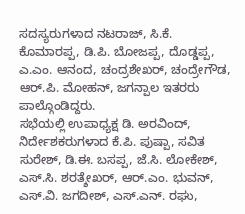ಸದಸ್ಯರುಗಳಾದ ನಟರಾಜ್, ಸಿ.ಕೆ. ಕೊಮಾರಪ್ಪ, ಡಿ.ಪಿ. ಬೋಜಪ್ಪ, ದೊಡ್ಡಪ್ಪ, ಎ.ಎಂ. ಆನಂದ, ಚಂದ್ರಶೇಖರ್, ಚಂದ್ರೇಗೌಡ, ಆರ್.ಪಿ. ಮೋಹನ್, ಜಗನ್ಪಾಲ ಇತರರು ಪಾಲ್ಗೊಂಡಿದ್ದರು.
ಸಭೆಯಲ್ಲಿ ಉಪಾಧ್ಯಕ್ಷ ಡಿ. ಅರವಿಂದ್, ನಿರ್ದೇಶಕರುಗಳಾದ ಕೆ.ಪಿ. ಪುಷ್ಪಾ, ಸವಿತ ಸುರೇಶ್, ಡಿ.ಈ. ಬಸಪ್ಪ, ಜೆ.ಸಿ. ಲೋಕೇಶ್, ಎಸ್.ಸಿ. ಶರತ್ಶೇಖರ್, ಆರ್.ಎಂ. ಭುವನ್, ಎಸ್.ವಿ. ಜಗದೀಶ್, ಎಸ್.ಎನ್. ರಘು,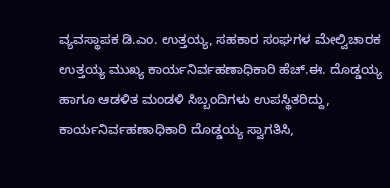ವ್ಯವಸ್ಥಾಪಕ ಡಿ.ಎಂ. ಉತ್ತಯ್ಯ, ಸಹಕಾರ ಸಂಘಗಳ ಮೇಲ್ವಿಚಾರಕ ಉತ್ತಯ್ಯ ಮುಖ್ಯ ಕಾರ್ಯನಿರ್ವಹಣಾಧಿಕಾರಿ ಹೆಚ್.ಈ. ದೊಡ್ಡಯ್ಯ ಹಾಗೂ ಆಡಳಿತ ಮಂಡಳಿ ಸಿಬ್ಬಂದಿಗಳು ಉಪಸ್ಥಿತರಿದ್ದು, ಕಾರ್ಯನಿರ್ವಹಣಾಧಿಕಾರಿ ದೊಡ್ಡಯ್ಯ ಸ್ವಾಗತಿಸಿ,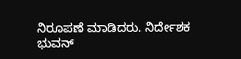ನಿರೂಪಣೆ ಮಾಡಿದರು. ನಿರ್ದೇಶಕ ಭುವನ್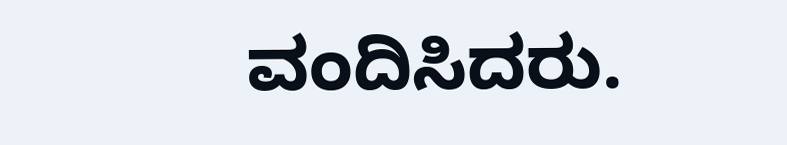ವಂದಿಸಿದರು.